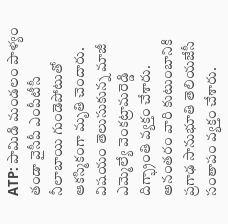ATP: పామిడి మండలం పాళ్యం తండా వైసీపీ ఎంపీటీసీ నీలాబాయి గుండెపోటుతో ఆకస్మికంగా మృతి చెందారు. విషయం తెలుసుకున్న మాజీ ఎమ్మెల్యే వెంకట్రామరెడ్డి దిగ్భ్రాంతి వ్యక్తం చేశారు. అనంతరం వారి కుటుంబానికి ప్రగాఢ సానుభూతి తెలియజేసీ సంతాపం వ్యక్తం చేశారు.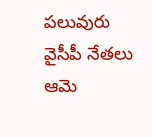పలువురు వైసీపీ నేతలు ఆమె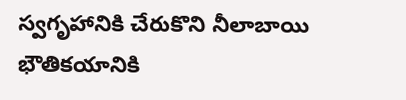స్వగృహానికి చేరుకొని నీలాబాయి భౌతికయానికి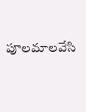పూలమాలవేసి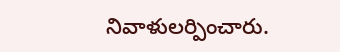నివాళులర్పించారు.